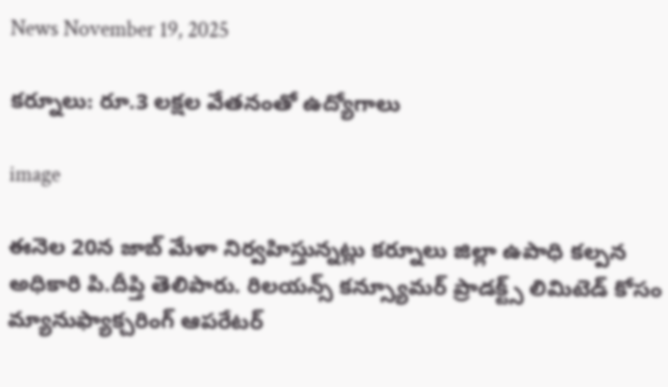News November 19, 2025

కర్నూలు: రూ.3 లక్షల వేతనంతో ఉద్యోగాలు

image

ఈనెల 20న జాబ్ మేళా నిర్వహిస్తున్నట్లు కర్నూలు జిల్లా ఉపాధి కల్పన అధికారి పి.దీప్తి తెలిపారు. రిలయన్స్ కన్స్యూమర్ ప్రాడక్ట్స్ లిమిటెడ్ కోసం మ్యానుఫ్యాక్చరింగ్ ఆపరేటర్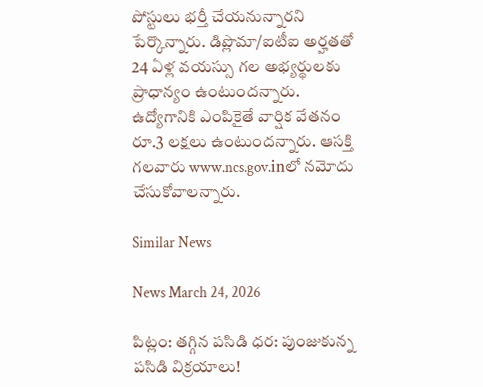పోస్టులు భర్తీ చేయనున్నారని పేర్కొన్నారు. డిప్లొమా/ఐటీఐ అర్హతతో 24 ఏళ్ల వయస్సు గల అభ్యర్థులకు ప్రాధాన్యం ఉంటుందన్నారు. ఉద్యోగానికి ఎంపికైతే వార్షిక వేతనం రూ.3 లక్షలు ఉంటుందన్నారు. ఆసక్తి గలవారు www.ncs.gov.inలో నమోదు చేసుకోవాలన్నారు.

Similar News

News March 24, 2026

పిట్లం: తగ్గిన పసిడి ధర: పుంజుకున్న పసిడి విక్రయాలు!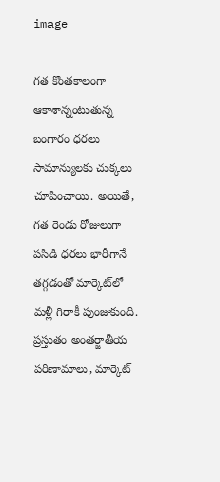image

గత కొంతకాలంగా ఆకాశాన్నంటుతున్న బంగారం ధరలు సామాన్యులకు చుక్కలు చూపించాయి. అయితే, గత రెండు రోజులుగా పసిడి ధరలు భారీగానే తగ్గడంతో మార్కెట్‌లో మళ్లీ గిరాకీ పుంజుకుంది. ప్రస్తుతం అంతర్జాతీయ పరిణామాలు, మార్కెట్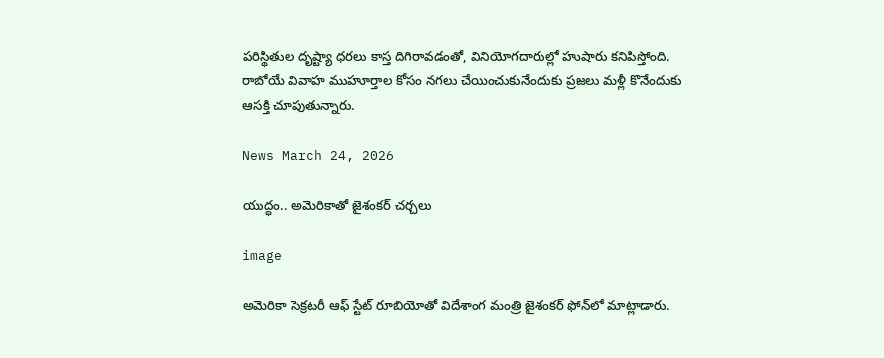పరిస్థితుల దృష్ట్యా ధరలు కాస్త దిగిరావడంతో, వినియోగదారుల్లో హుషారు కనిపిస్తోంది. రాబోయే వివాహ ముహూర్తాల కోసం నగలు చేయించుకునేందుకు ప్రజలు మళ్లీ కొనేందుకు ఆసక్తి చూపుతున్నారు.

News March 24, 2026

యుద్ధం.. అమెరికాతో జైశంకర్ చర్చలు

image

అమెరికా సెక్రటరీ ఆఫ్ స్టేట్ రూబియోతో విదేశాంగ మంత్రి జైశంకర్ ఫోన్‌లో మాట్లాడారు.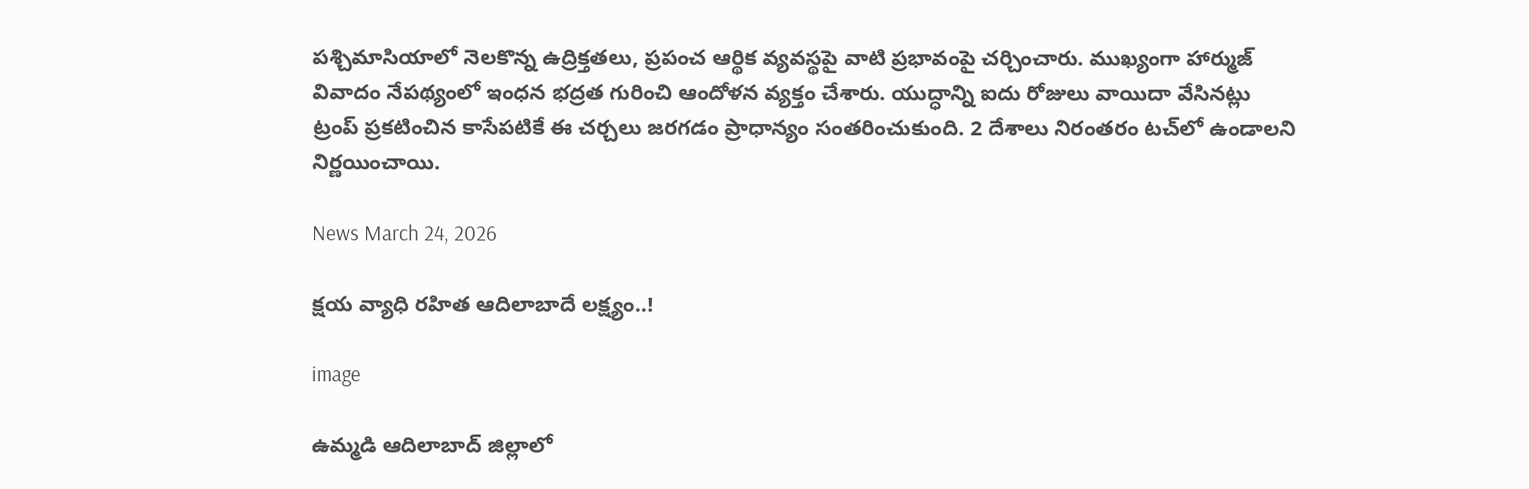పశ్చిమాసియాలో నెలకొన్న ఉద్రిక్తతలు, ప్రపంచ ఆర్థిక వ్యవస్థపై వాటి ప్రభావంపై చర్చించారు. ముఖ్యంగా హార్ముజ్ వివాదం నేపథ్యంలో ఇంధన భద్రత గురించి ఆందోళన వ్యక్తం చేశారు. యుద్ధాన్ని ఐదు రోజులు వాయిదా వేసినట్లు ట్రంప్ ప్రకటించిన కాసేపటికే ఈ చర్చలు జరగడం ప్రాధాన్యం సంతరించుకుంది. 2 దేశాలు నిరంతరం టచ్‌లో ఉండాలని నిర్ణయించాయి.

News March 24, 2026

క్షయ వ్యాధి రహిత ఆదిలాబాదే లక్ష్యం..!

image

ఉమ్మడి ఆదిలాబాద్‌ జిల్లాలో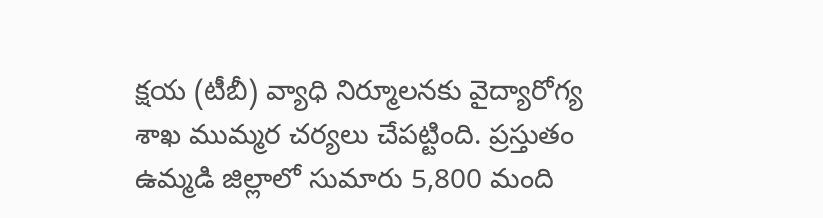క్షయ (టీబీ) వ్యాధి నిర్మూలనకు వైద్యారోగ్య శాఖ ముమ్మర చర్యలు చేపట్టింది. ప్రస్తుతం ఉమ్మడి జిల్లాలో సుమారు 5,800 మంది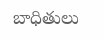బాధితులు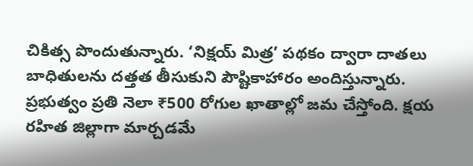చికిత్స పొందుతున్నారు. ‘నిక్షయ్‌ మిత్ర’ పథకం ద్వారా దాతలు బాధితులను దత్తత తీసుకుని పౌష్టికాహారం అందిస్తున్నారు. ప్రభుత్వం ప్రతి నెలా ₹500 రోగుల ఖాతాల్లో జమ చేస్తోంది. క్షయ రహిత జిల్లాగా మార్చడమే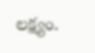లక్ష్యం.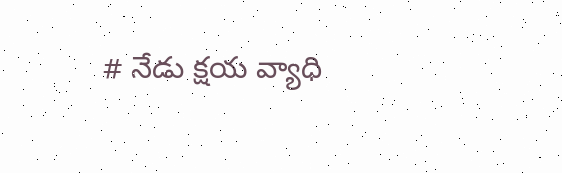# నేడు క్షయ వ్యాధి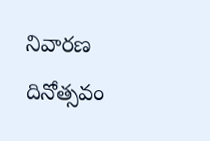నివారణ దినోత్సవం